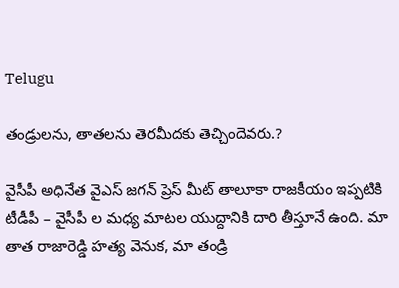Telugu

తండ్రులను, తాతలను తెరమీదకు తెచ్చిందెవరు.?

వైసీపీ అధినేత వైఎస్ జగన్ ప్రెస్ మీట్ తాలూకా రాజకీయం ఇప్పటికి టీడీపీ – వైసీపీ ల మధ్య మాటల యుద్దానికి దారి తీస్తూనే ఉంది. మా తాత రాజారెడ్డి హత్య వెనుక, మా తండ్రి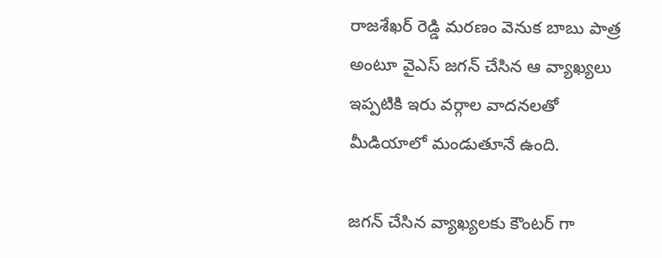రాజశేఖర్ రెడ్డి మరణం వెనుక బాబు పాత్ర అంటూ వైఎస్ జగన్ చేసిన ఆ వ్యాఖ్యలు ఇప్పటికి ఇరు వర్గాల వాదనలతో మీడియాలో మండుతూనే ఉంది.

జగన్ చేసిన వ్యాఖ్యలకు కౌంటర్ గా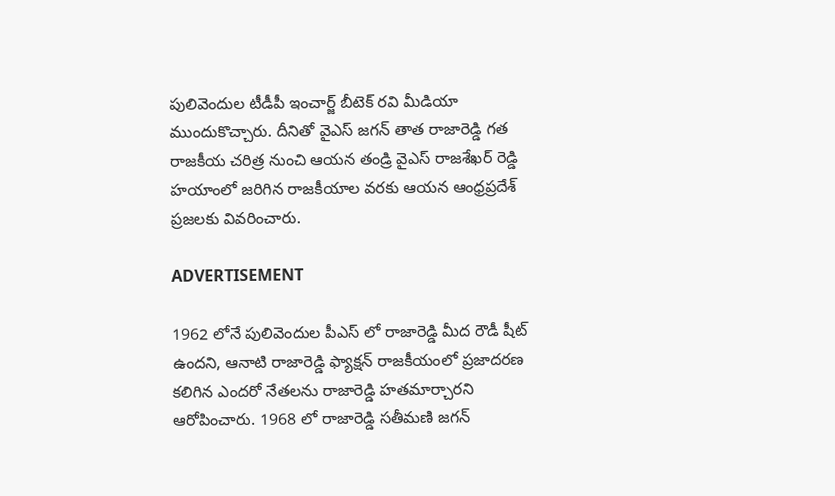పులివెందుల టీడీపీ ఇంచార్జ్ బీటెక్ రవి మీడియా ముందుకొచ్చారు. దీనితో వైఎస్ జగన్ తాత రాజారెడ్డి గత రాజకీయ చరిత్ర నుంచి ఆయన తండ్రి వైఎస్ రాజశేఖర్ రెడ్డి హయాంలో జరిగిన రాజకీయాల వరకు ఆయన ఆంధ్రప్రదేశ్ ప్రజలకు వివరించారు.

ADVERTISEMENT

1962 లోనే పులివెందుల పీఎస్ లో రాజారెడ్డి మీద రౌడీ షీట్ ఉందని, ఆనాటి రాజారెడ్డి ఫ్యాక్షన్ రాజకీయంలో ప్రజాదరణ కలిగిన ఎందరో నేతలను రాజారెడ్డి హతమార్చారని ఆరోపించారు. 1968 లో రాజారెడ్డి సతీమణి జగన్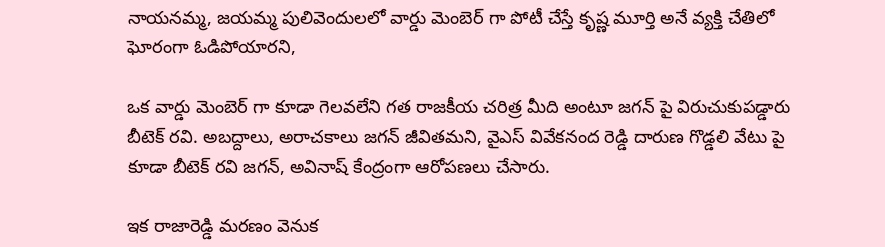నాయనమ్మ, జయమ్మ పులివెందులలో వార్డు మెంబెర్ గా పోటీ చేస్తే కృష్ణ మూర్తి అనే వ్యక్తి చేతిలో ఘోరంగా ఓడిపోయారని,

ఒక వార్డు మెంబెర్ గా కూడా గెలవలేని గత రాజకీయ చరిత్ర మీది అంటూ జగన్ పై విరుచుకుపడ్డారు బీటెక్ రవి. అబద్దాలు, అరాచకాలు జగన్ జీవితమని, వైఎస్ వివేకనంద రెడ్డి దారుణ గొడ్డలి వేటు పై కూడా బీటెక్ రవి జగన్, అవినాష్ కేంద్రంగా ఆరోపణలు చేసారు.

ఇక రాజారెడ్డి మరణం వెనుక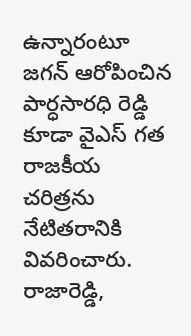ఉన్నారంటూ జగన్ ఆరోపించిన పార్ధసారధి రెడ్డి కూడా వైఎస్ గత రాజకీయ చరిత్రను నేటితరానికి వివరించారు. రాజారెడ్డి,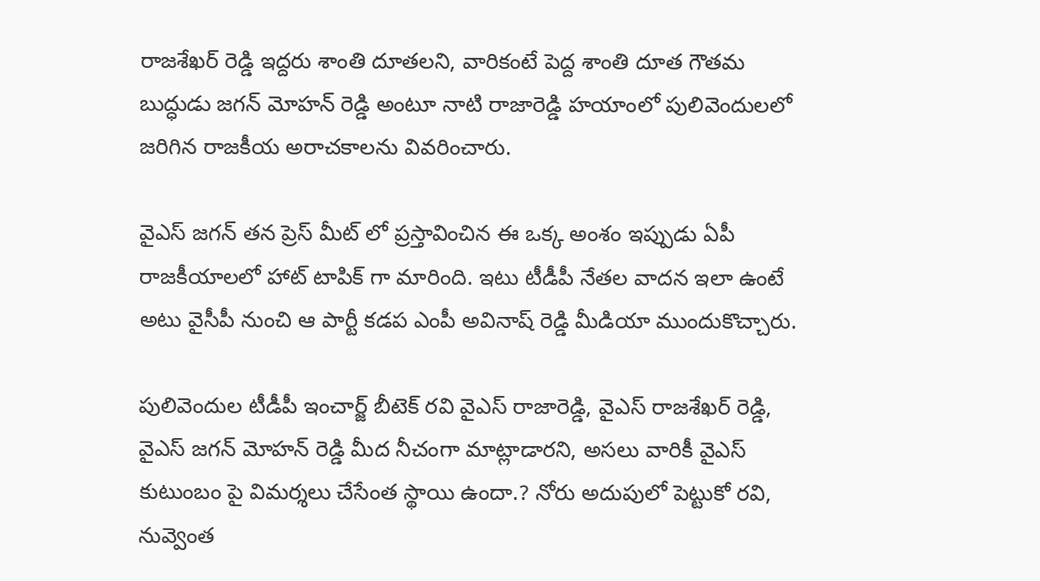రాజశేఖర్ రెడ్డి ఇద్దరు శాంతి దూతలని, వారికంటే పెద్ద శాంతి దూత గౌతమ బుద్ధుడు జగన్ మోహన్ రెడ్డి అంటూ నాటి రాజారెడ్డి హయాంలో పులివెందులలో జరిగిన రాజకీయ అరాచకాలను వివరించారు.

వైఎస్ జగన్ తన ప్రెస్ మీట్ లో ప్రస్తావించిన ఈ ఒక్క అంశం ఇప్పుడు ఏపీ రాజకీయాలలో హాట్ టాపిక్ గా మారింది. ఇటు టీడీపీ నేతల వాదన ఇలా ఉంటే అటు వైసీపీ నుంచి ఆ పార్టీ కడప ఎంపీ అవినాష్ రెడ్డి మీడియా ముందుకొచ్చారు.

పులివెందుల టీడీపీ ఇంచార్జ్ బీటెక్ రవి వైఎస్ రాజారెడ్డి, వైఎస్ రాజశేఖర్ రెడ్డి, వైఎస్ జగన్ మోహన్ రెడ్డి మీద నీచంగా మాట్లాడారని, అసలు వారికీ వైఎస్ కుటుంబం పై విమర్శలు చేసేంత స్థాయి ఉందా.? నోరు అదుపులో పెట్టుకో రవి, నువ్వెంత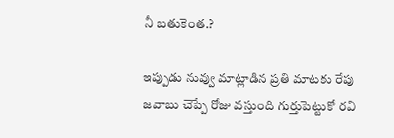నీ బతుకెంత.?

ఇప్పుడు నువ్వు మాట్లాడిన ప్రతి మాటకు రేపు జవాబు చెప్పే రోజు వస్తుంది గుర్తుపెట్టుకో రవి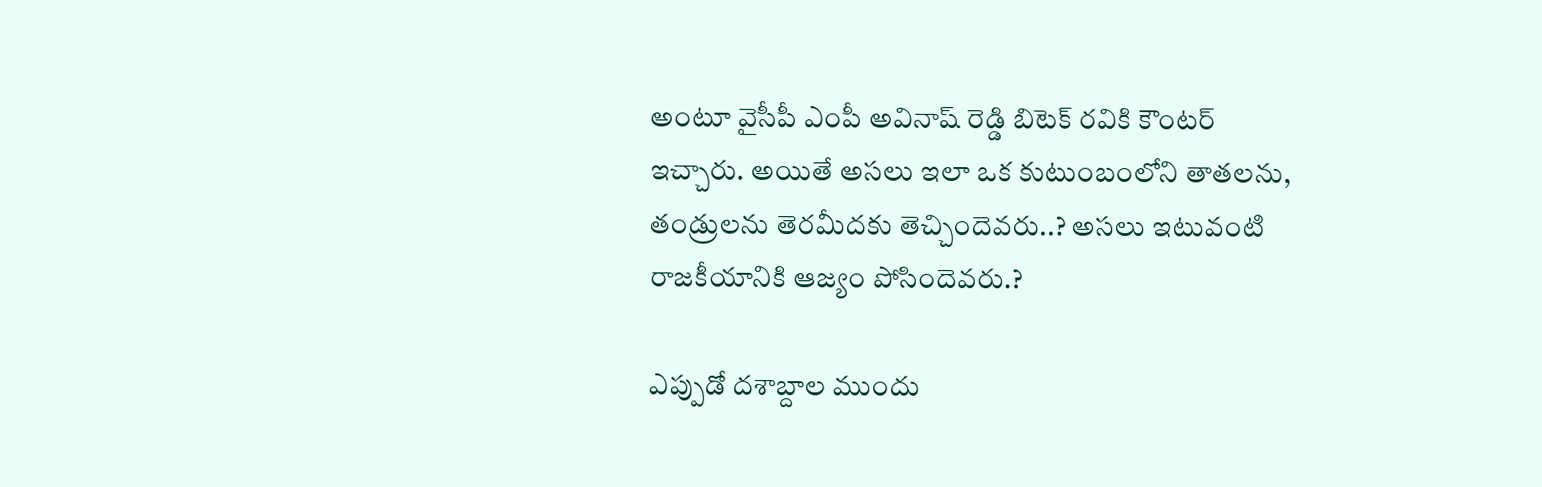అంటూ వైసీపీ ఎంపీ అవినాష్ రెడ్డి బిటెక్ రవికి కౌంటర్ ఇచ్చారు. అయితే అసలు ఇలా ఒక కుటుంబంలోని తాతలను, తండ్రులను తెరమీదకు తెచ్చిందెవరు..? అసలు ఇటువంటి రాజకీయానికి ఆజ్యం పోసిందెవరు.?

ఎప్పుడో దశాబ్దాల ముందు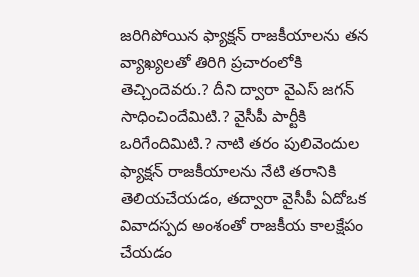జరిగిపోయిన ఫ్యాక్షన్ రాజకీయాలను తన వ్యాఖ్యలతో తిరిగి ప్రచారంలోకి తెచ్చిందెవరు.? దీని ద్వారా వైఎస్ జగన్ సాధించిందేమిటి.? వైసీపీ పార్టీకి ఒరిగేందిమిటి.? నాటి తరం పులివెందుల ఫ్యాక్షన్ రాజకీయాలను నేటి తరానికి తెలియచేయడం, తద్వారా వైసీపీ ఏదోఒక వివాదస్పద అంశంతో రాజకీయ కాలక్షేపం చేయడం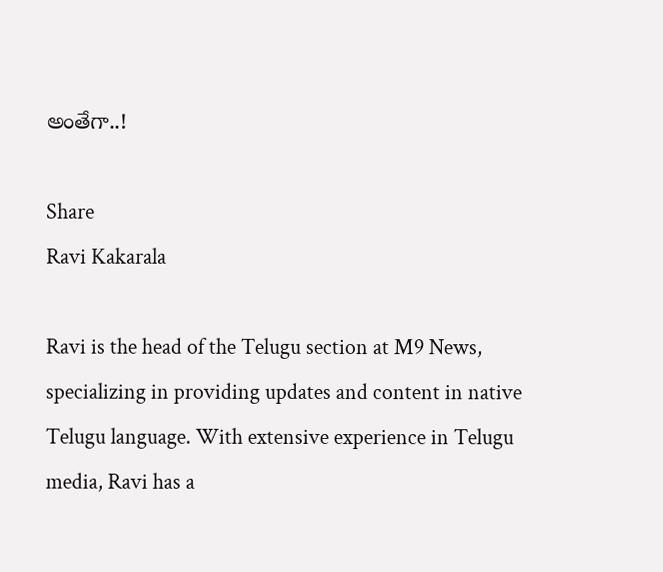అంతేగా..!

Share
Ravi Kakarala

Ravi is the head of the Telugu section at M9 News, specializing in providing updates and content in native Telugu language. With extensive experience in Telugu media, Ravi has a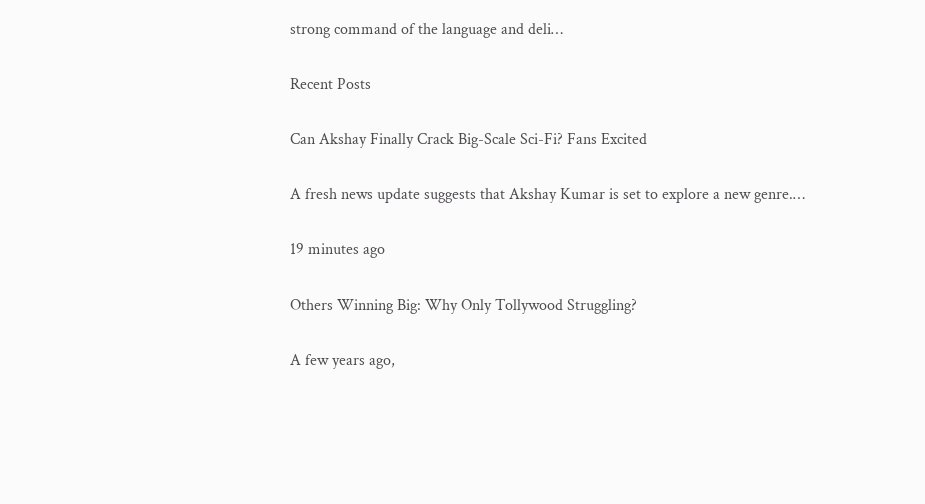strong command of the language and deli…

Recent Posts

Can Akshay Finally Crack Big-Scale Sci-Fi? Fans Excited

A fresh news update suggests that Akshay Kumar is set to explore a new genre.…

19 minutes ago

Others Winning Big: Why Only Tollywood Struggling?

A few years ago,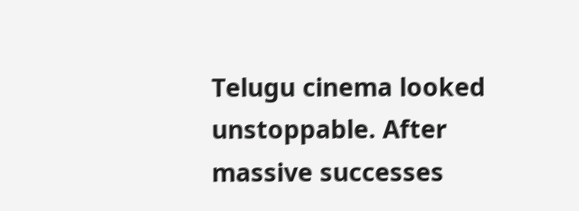Telugu cinema looked unstoppable. After massive successes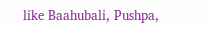like Baahubali, Pushpa,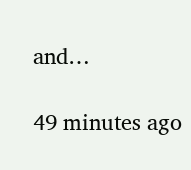and…

49 minutes ago